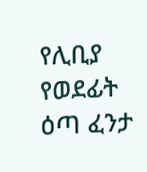የሊቢያ የወደፊት ዕጣ ፈንታ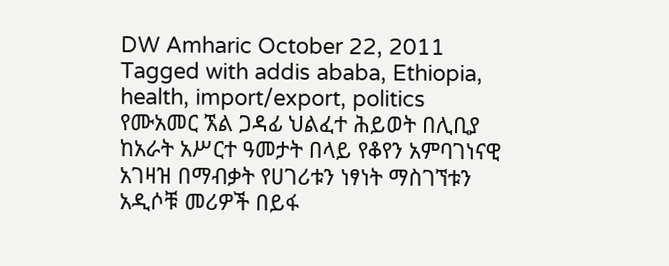DW Amharic October 22, 2011 Tagged with addis ababa, Ethiopia, health, import/export, politics የሙአመር ኧል ጋዳፊ ህልፈተ ሕይወት በሊቢያ ከአራት አሥርተ ዓመታት በላይ የቆየን አምባገነናዊ አገዛዝ በማብቃት የሀገሪቱን ነፃነት ማስገኘቱን አዲሶቹ መሪዎች በይፋ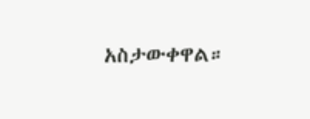አስታውቀዋል።